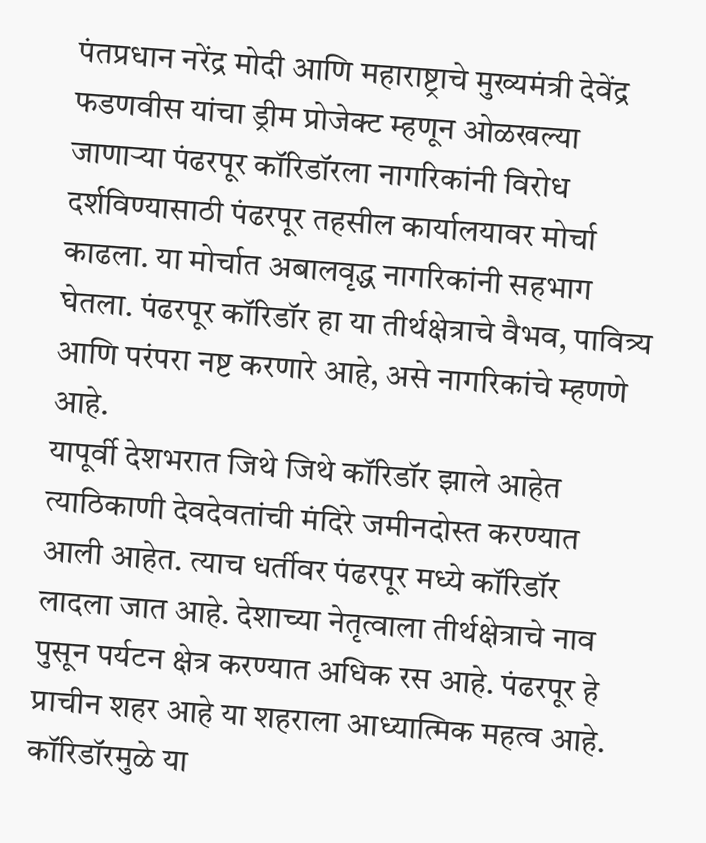पंतप्रधान नरेंद्र मोदी आणि महाराष्ट्राचे मुख्यमंत्री देवेंद्र फडणवीस यांचा ड्रीम प्रोजेक्ट म्हणून ओळखल्या जाणाऱ्या पंढरपूर कॉरिडॉरला नागरिकांनी विरोध दर्शविण्यासाठी पंढरपूर तहसील कार्यालयावर मोर्चा काढला. या मोर्चात अबालवृद्ध नागरिकांनी सहभाग घेतला. पंढरपूर कॉरिडॉर हा या तीर्थक्षेत्राचे वैभव, पावित्र्य आणि परंपरा नष्ट करणारे आहे, असे नागरिकांचे म्हणणे आहे.
यापूर्वी देशभरात जिथे जिथे कॉरिडॉर झाले आहेत त्याठिकाणी देवदेवतांची मंदिरे जमीनदोस्त करण्यात आली आहेत. त्याच धर्तीवर पंढरपूर मध्ये कॉरिडॉर लादला जात आहे. देशाच्या नेतृत्वाला तीर्थक्षेत्राचे नाव पुसून पर्यटन क्षेत्र करण्यात अधिक रस आहे. पंढरपूर हे प्राचीन शहर आहे या शहराला आध्यात्मिक महत्व आहे. कॉरिडॉरमुळे या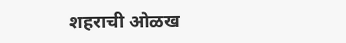शहराची ओळख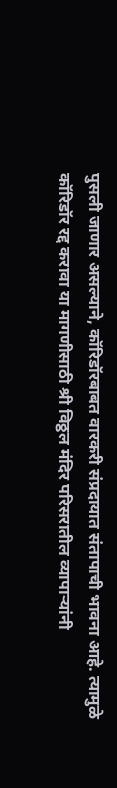पुसली जाणार असल्याने, कॉरिडॉरबाबत वारकरी संप्रदायात संतापाची भावना आहे. त्यामुळे कॉरिडॉर रद्द करावा या मागणीसाठी श्री विठ्ठल मंदिर परिसरातील व्यापाऱ्यांनी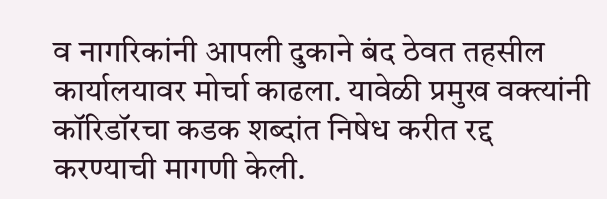व नागरिकांनी आपली दुकाने बंद ठेवत तहसील कार्यालयावर मोर्चा काढला. यावेळी प्रमुख वक्त्यांनी कॉरिडॉरचा कडक शब्दांत निषेध करीत रद्द करण्याची मागणी केली.